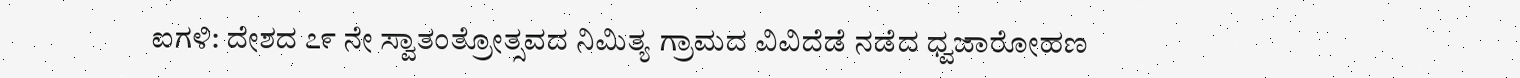ಐಗಳಿ: ದೇಶದ ೭೯ ನೇ ಸ್ವಾತಂತ್ರೋತ್ಸವದ ನಿಮಿತ್ಯ ಗ್ರಾಮದ ವಿವಿದೆಡೆ ನಡೆದ ಧ್ವಜಾರೋಹಣ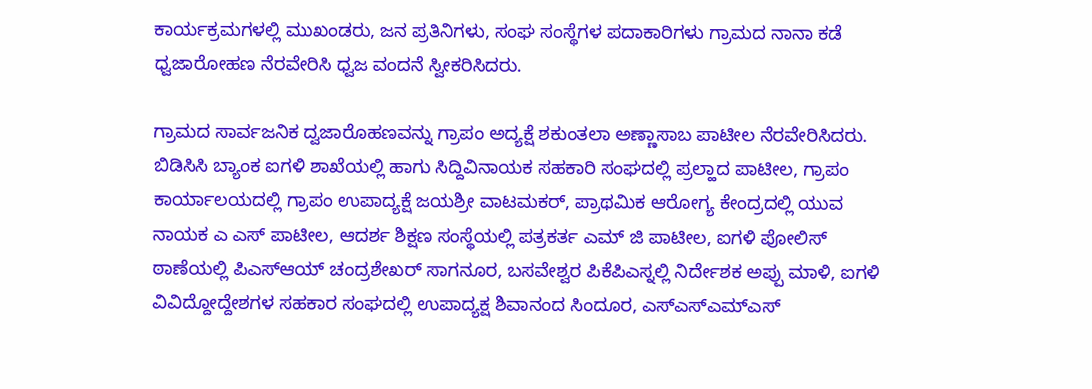ಕಾರ್ಯಕ್ರಮಗಳಲ್ಲಿ ಮುಖಂಡರು, ಜನ ಪ್ರತಿನಿಗಳು, ಸಂಘ ಸಂಸ್ಥೆಗಳ ಪದಾಕಾರಿಗಳು ಗ್ರಾಮದ ನಾನಾ ಕಡೆ ಧ್ವಜಾರೋಹಣ ನೆರವೇರಿಸಿ ಧ್ವಜ ವಂದನೆ ಸ್ವೀಕರಿಸಿದರು.

ಗ್ರಾಮದ ಸಾರ್ವಜನಿಕ ದ್ವಜಾರೊಹಣವನ್ನು ಗ್ರಾಪಂ ಅದ್ಯಕ್ಷೆ ಶಕುಂತಲಾ ಅಣ್ಣಾಸಾಬ ಪಾಟೀಲ ನೆರವೇರಿಸಿದರು. ಬಿಡಿಸಿಸಿ ಬ್ಯಾಂಕ ಐಗಳಿ ಶಾಖೆಯಲ್ಲಿ ಹಾಗು ಸಿದ್ದಿವಿನಾಯಕ ಸಹಕಾರಿ ಸಂಘದಲ್ಲಿ ಪ್ರಲ್ಹಾದ ಪಾಟೀಲ, ಗ್ರಾಪಂ ಕಾರ್ಯಾಲಯದಲ್ಲಿ ಗ್ರಾಪಂ ಉಪಾದ್ಯಕ್ಷೆ ಜಯಶ್ರೀ ವಾಟಮಕರ್, ಪ್ರಾಥಮಿಕ ಆರೋಗ್ಯ ಕೇಂದ್ರದಲ್ಲಿ ಯುವ ನಾಯಕ ಎ ಎಸ್ ಪಾಟೀಲ, ಆದರ್ಶ ಶಿಕ್ಷಣ ಸಂಸ್ಥೆಯಲ್ಲಿ ಪತ್ರಕರ್ತ ಎಮ್ ಜಿ ಪಾಟೀಲ, ಐಗಳಿ ಪೋಲಿಸ್ ಠಾಣೆಯಲ್ಲಿ ಪಿಎಸ್ಆಯ್ ಚಂದ್ರಶೇಖರ್ ಸಾಗನೂರ, ಬಸವೇಶ್ವರ ಪಿಕೆಪಿಎಸ್ನಲ್ಲಿ ನಿರ್ದೇಶಕ ಅಪ್ಪು ಮಾಳಿ, ಐಗಳಿ ವಿವಿದ್ದೋದ್ದೇಶಗಳ ಸಹಕಾರ ಸಂಘದಲ್ಲಿ ಉಪಾದ್ಯಕ್ಷ ಶಿವಾನಂದ ಸಿಂದೂರ, ಎಸ್ಎಸ್ಎಮ್ಎಸ್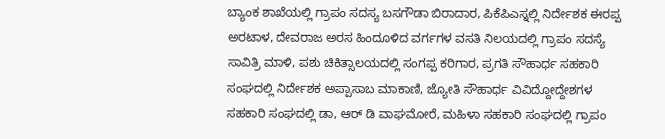ಬ್ಯಾಂಕ ಶಾಖೆಯಲ್ಲಿ ಗ್ರಾಪಂ ಸದಸ್ಯ ಬಸಗೌಡಾ ಬಿರಾದಾರ, ಪಿಕೆಪಿಎಸ್ನಲ್ಲಿ ನಿರ್ದೇಶಕ ಈರಪ್ಪ ಅರಟಾಳ, ದೇವರಾಜ ಅರಸ ಹಿಂದೂಳಿದ ವರ್ಗಗಳ ವಸತಿ ನಿಲಯದಲ್ಲಿ ಗ್ರಾಪಂ ಸದಸ್ಯೆ ಸಾವಿತ್ರಿ ಮಾಳಿ, ಪಶು ಚಿಕಿತ್ಸಾಲಯದಲ್ಲಿ ಸಂಗಪ್ಪ ಕರಿಗಾರ, ಪ್ರಗತಿ ಸೌಹಾರ್ಧ ಸಹಕಾರಿ ಸಂಘದಲ್ಲಿ ನಿರ್ದೇಶಕ ಅಪ್ಪಾಸಾಬ ಮಾಕಾಣಿ, ಜ್ಯೋತಿ ಸೌಹಾರ್ಧ ವಿವಿದ್ದೋದ್ದೇಶಗಳ ಸಹಕಾರಿ ಸಂಘದಲ್ಲಿ ಡಾ, ಆರ್ ಡಿ ವಾಘಮೋರೆ, ಮಹಿಳಾ ಸಹಕಾರಿ ಸಂಘದಲ್ಲಿ ಗ್ರಾಪಂ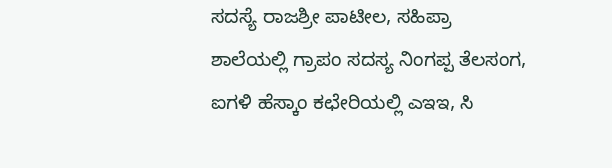ಸದಸ್ಯೆ ರಾಜಶ್ರೀ ಪಾಟೀಲ, ಸಹಿಪ್ರಾ ಶಾಲೆಯಲ್ಲಿ ಗ್ರಾಪಂ ಸದಸ್ಯ ನಿಂಗಪ್ಪ ತೆಲಸಂಗ, ಐಗಳಿ ಹೆಸ್ಕಾಂ ಕಛೇರಿಯಲ್ಲಿ ಎಇಇ, ಸಿ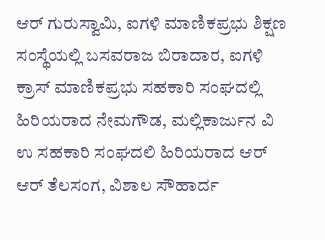ಆರ್ ಗುರುಸ್ವಾಮಿ, ಐಗಳಿ ಮಾಣಿಕಪ್ರಭು ಶಿಕ್ಷಣ ಸಂಸ್ಥೆಯಲ್ಲಿ ಬಸವರಾಜ ಬಿರಾದಾರ, ಐಗಳಿ ಕ್ರಾಸ್ ಮಾಣಿಕಪ್ರಭು ಸಹಕಾರಿ ಸಂಘದಲ್ಲಿ ಹಿರಿಯರಾದ ನೇಮಗೌಡ, ಮಲ್ಲಿಕಾರ್ಜುನ ವಿ ಉ ಸಹಕಾರಿ ಸಂಘದಲಿ ಹಿರಿಯರಾದ ಆರ್ ಆರ್ ತೆಲಸಂಗ, ವಿಶಾಲ ಸೌಹಾರ್ದ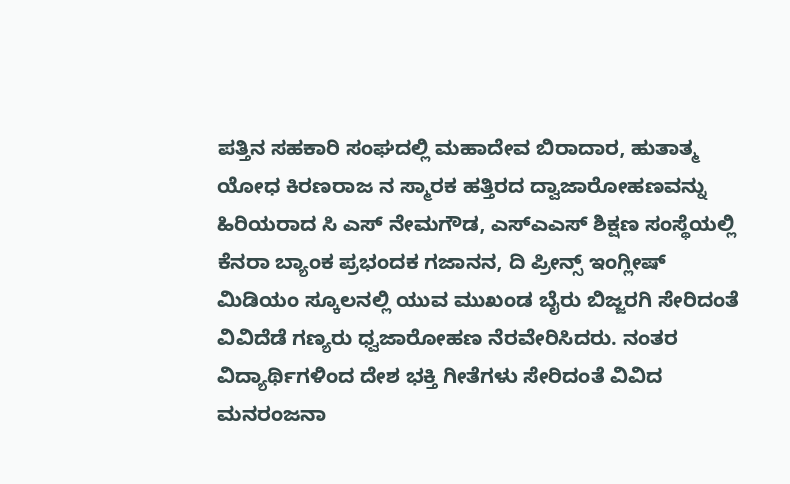ಪತ್ತಿನ ಸಹಕಾರಿ ಸಂಘದಲ್ಲಿ ಮಹಾದೇವ ಬಿರಾದಾರ, ಹುತಾತ್ಮ ಯೋಧ ಕಿರಣರಾಜ ನ ಸ್ಮಾರಕ ಹತ್ತಿರದ ದ್ವಾಜಾರೋಹಣವನ್ನು ಹಿರಿಯರಾದ ಸಿ ಎಸ್ ನೇಮಗೌಡ, ಎಸ್ಎಎಸ್ ಶಿಕ್ಷಣ ಸಂಸ್ಥೆಯಲ್ಲಿ ಕೆನರಾ ಬ್ಯಾಂಕ ಪ್ರಭಂದಕ ಗಜಾನನ, ದಿ ಪ್ರೀನ್ಸ್ ಇಂಗ್ಲೀಷ್ ಮಿಡಿಯಂ ಸ್ಕೂಲನಲ್ಲಿ ಯುವ ಮುಖಂಡ ಬೈರು ಬಿಜ್ಜರಗಿ ಸೇರಿದಂತೆ ವಿವಿದೆಡೆ ಗಣ್ಯರು ಧ್ವಜಾರೋಹಣ ನೆರವೇರಿಸಿದರು. ನಂತರ ವಿದ್ಯಾರ್ಥಿಗಳಿಂದ ದೇಶ ಭಕ್ತಿ ಗೀತೆಗಳು ಸೇರಿದಂತೆ ವಿವಿದ ಮನರಂಜನಾ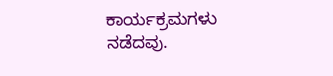ಕಾರ್ಯಕ್ರಮಗಳು ನಡೆದವು.